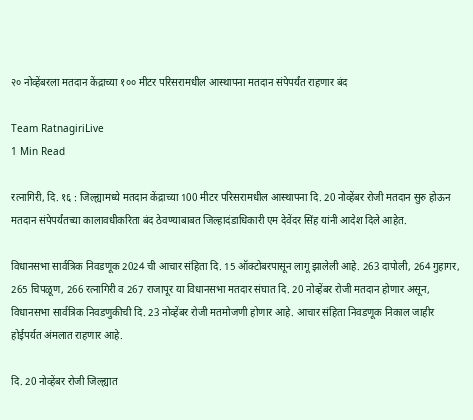२० नोव्हेंबरला मतदान केंद्राच्या १०० मीटर परिसरामधील आस्थापना मतदान संपेपर्यंत राहणार बंद

Team RatnagiriLive
1 Min Read

रत्नागिरी, दि. १६ : जिल्ह्यामध्ये मतदान केंद्राच्या 100 मीटर परिसरामधील आस्थापना दि. 20 नोव्हेंबर रोजी मतदान सुरु होऊन मतदान संपेपर्यंतच्या कालावधीकरिता बंद ठेवण्याबाबत जिल्हादंडाधिकारी एम देवेंदर सिंह यांनी आदेश दिले आहेत.

विधानसभा सार्वत्रिक निवडणूक 2024 ची आचार संहिता दि. 15 ऑक्टोबरपासून लागू झालेली आहे. 263 दापोली, 264 गुहागर, 265 चिपळूण, 266 रत्नागिरी व 267 राजापूर या विधानसभा मतदार संघात दि. 20 नोव्हेंबर रोजी मतदान होणार असून, विधानसभा सार्वत्रिक निवडणुकीची दि. 23 नोव्हेंबर रोजी मतमोजणी होणार आहे. आचार संहिता निवडणूक निकाल जाहीर होईपर्यत अंमलात राहणार आहे.

दि. 20 नोव्हेंबर रोजी जिल्ह्यात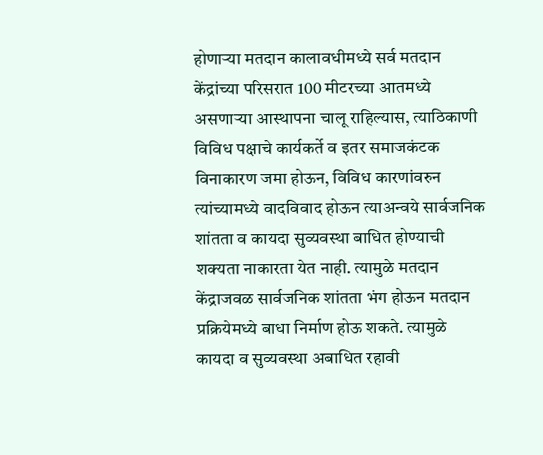होणाऱ्या मतदान कालावधीमध्ये सर्व मतदान केंद्रांच्या परिसरात 100 मीटरच्या आतमध्ये असणाऱ्या आस्थापना चालू राहिल्यास, त्याठिकाणी विविध पक्षाचे कार्यकर्ते व इतर समाजकंटक विनाकारण जमा होऊन, विविध कारणांवरुन त्यांच्यामध्ये वादविवाद होऊन त्याअन्वये सार्वजनिक शांतता व कायदा सुव्यवस्था बाधित होण्याची शक्यता नाकारता येत नाही. त्यामुळे मतदान केंद्राजवळ सार्वजनिक शांतता भंग होऊन मतदान प्रक्रियेमध्ये बाधा निर्माण होऊ शकते. त्यामुळे कायदा व सुव्यवस्था अबाधित रहावी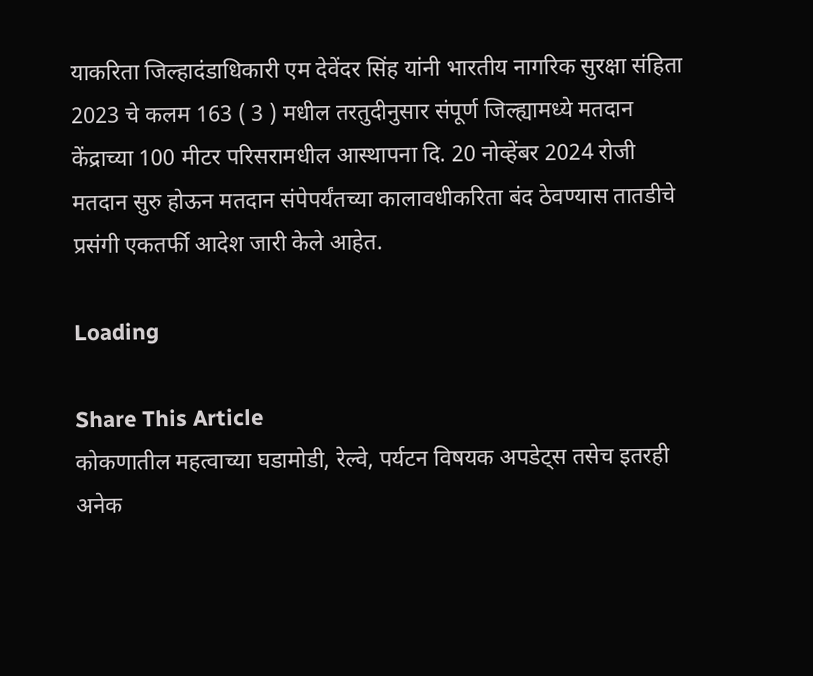याकरिता जिल्हादंडाधिकारी एम देवेंदर सिंह यांनी भारतीय नागरिक सुरक्षा संहिता 2023 चे कलम 163 ( 3 ) मधील तरतुदीनुसार संपूर्ण जिल्ह्यामध्ये मतदान केंद्राच्या 100 मीटर परिसरामधील आस्थापना दि. 20 नोव्हेंबर 2024 रोजी मतदान सुरु होऊन मतदान संपेपर्यंतच्या कालावधीकरिता बंद ठेवण्यास तातडीचे प्रसंगी एकतर्फी आदेश जारी केले आहेत.

Loading

Share This Article
कोकणातील महत्वाच्या घडामोडी, रेल्वे, पर्यटन विषयक अपडेट्स तसेच इतरही अनेक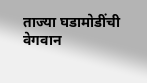ताज्या घडामोडींची वेगवान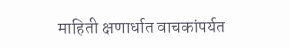माहिती क्षणार्धात वाचकांपर्यत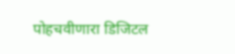पोहचवीणारा डिजिटल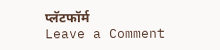प्लॅटफॉर्म
Leave a Comment